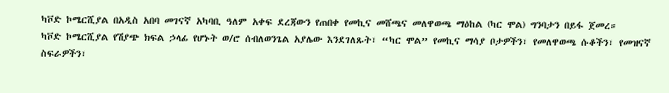ካቮድ ኮሜርሺያል በአዲስ አበባ መገናኛ አካባቢ ዓለም አቀፍ ደረጃውን የጠበቀ የመኪና መሸጫና መለዋወጫ ማዕከል (ካር ሞል) ግንባታን በይፋ ጀመረ።
ካቮድ ኮሜርሺያል የሽያጭ ክፍል ኃላፊ የሆኑት ወ/ሮ ሰብለወንጌል አያሌው እንደገለጹት፣ “ካር ሞል” የመኪና ማሳያ ቦታዎችን፣ የመለዋወጫ ሱቆችን፣ የመዝናኛ ስፍራዎችን፣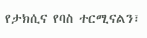የታክሲና የባስ ተርሚናልን፣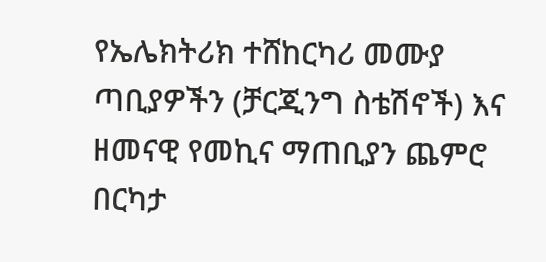የኤሌክትሪክ ተሸከርካሪ መሙያ ጣቢያዎችን (ቻርጂንግ ስቴሽኖች) እና ዘመናዊ የመኪና ማጠቢያን ጨምሮ በርካታ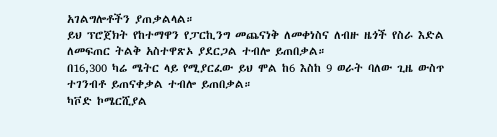አገልግሎቶችን ያጠቃልላል።
ይህ ፕሮጀክት የከተማዋን የፓርኪንግ መጨናነቅ ለመቀነስና ለብዙ ዜጎች የስራ እድል ለመፍጠር ትልቅ አስተዋጽኦ ያደርጋል ተብሎ ይጠበቃል።
በ16,300 ካሬ ሜትር ላይ የሚያርፈው ይህ ሞል ከ6 እስከ 9 ወራት ባለው ጊዜ ውስጥ ተገንብቶ ይጠናቀቃል ተብሎ ይጠበቃል።
ካቮድ ኮሜርሺያል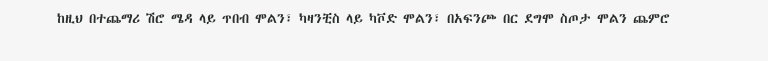ከዚህ በተጨማሪ ሽሮ ሜዳ ላይ ጥበብ ሞልን፣ ካዛንቺስ ላይ ካቮድ ሞልን፣ በአፍንጮ በር ደግሞ ስጦታ ሞልን ጨምሮ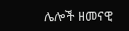ሌሎች ዘመናዊ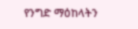የንግድ ማዕከላትን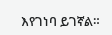እየገነባ ይገኛል።